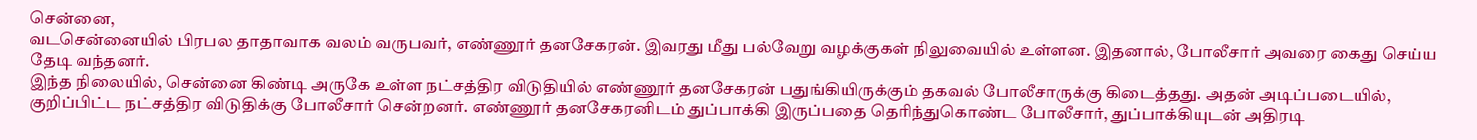சென்னை,
வடசென்னையில் பிரபல தாதாவாக வலம் வருபவர், எண்ணூர் தனசேகரன். இவரது மீது பல்வேறு வழக்குகள் நிலுவையில் உள்ளன. இதனால், போலீசார் அவரை கைது செய்ய தேடி வந்தனர்.
இந்த நிலையில், சென்னை கிண்டி அருகே உள்ள நட்சத்திர விடுதியில் எண்ணூர் தனசேகரன் பதுங்கியிருக்கும் தகவல் போலீசாருக்கு கிடைத்தது. அதன் அடிப்படையில், குறிப்பிட்ட நட்சத்திர விடுதிக்கு போலீசார் சென்றனர். எண்ணூர் தனசேகரனிடம் துப்பாக்கி இருப்பதை தெரிந்துகொண்ட போலீசார், துப்பாக்கியுடன் அதிரடி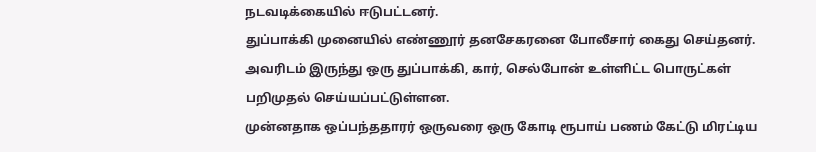நடவடிக்கையில் ஈடுபட்டனர்.
துப்பாக்கி முனையில் எண்ணூர் தனசேகரனை போலீசார் கைது செய்தனர். அவரிடம் இருந்து ஒரு துப்பாக்கி, கார், செல்போன் உள்ளிட்ட பொருட்கள் பறிமுதல் செய்யப்பட்டுள்ளன.
முன்னதாக ஒப்பந்ததாரர் ஒருவரை ஒரு கோடி ரூபாய் பணம் கேட்டு மிரட்டிய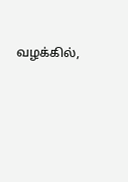வழக்கில்,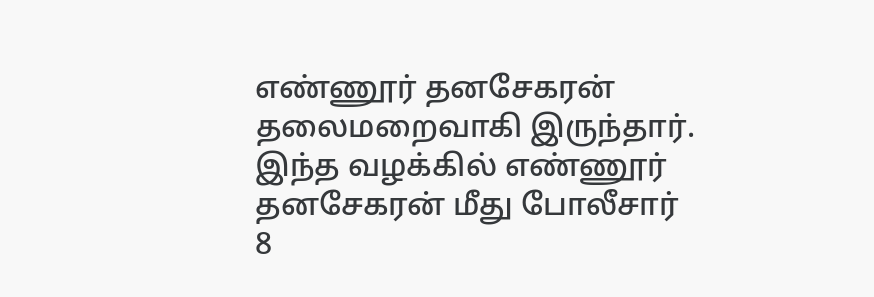எண்ணூர் தனசேகரன் தலைமறைவாகி இருந்தார். இந்த வழக்கில் எண்ணூர் தனசேகரன் மீது போலீசார் 8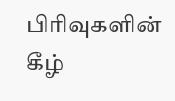பிரிவுகளின் கீழ்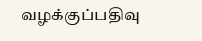வழக்குப்பதிவு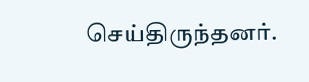செய்திருந்தனர்.